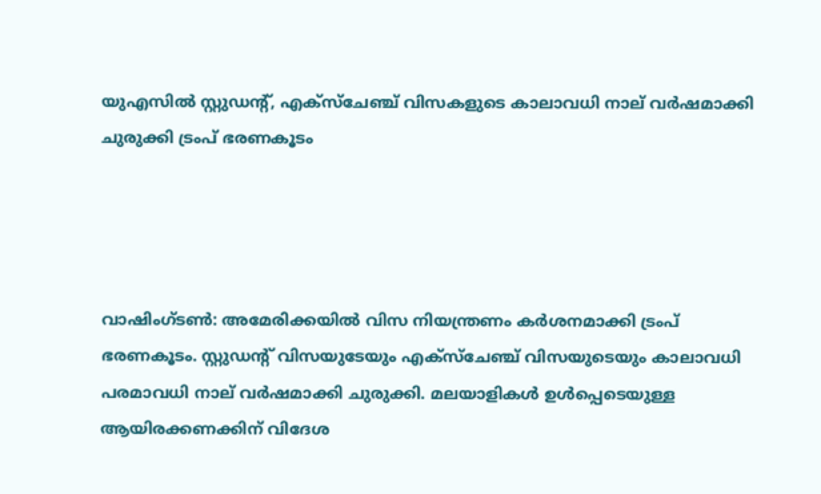യുഎസിൽ സ്റ്റുഡന്റ്, എക്സ്ചേഞ്ച് വിസകളുടെ കാലാവധി നാല് വർഷമാക്കി ചുരുക്കി ട്രംപ് ഭരണകൂടം




വാഷിംഗ്ടൺ: അമേരിക്കയിൽ വിസ നിയന്ത്രണം കർശനമാക്കി ട്രംപ് ഭരണകൂടം. സ്റ്റുഡന്റ് വിസയുടേയും എക്സ്ചേഞ്ച് വിസയുടെയും കാലാവധി പരമാവധി നാല് വർഷമാക്കി ചുരുക്കി. മലയാളികൾ ഉൾപ്പെടെയുള്ള ആയിരക്കണക്കിന് വിദേശ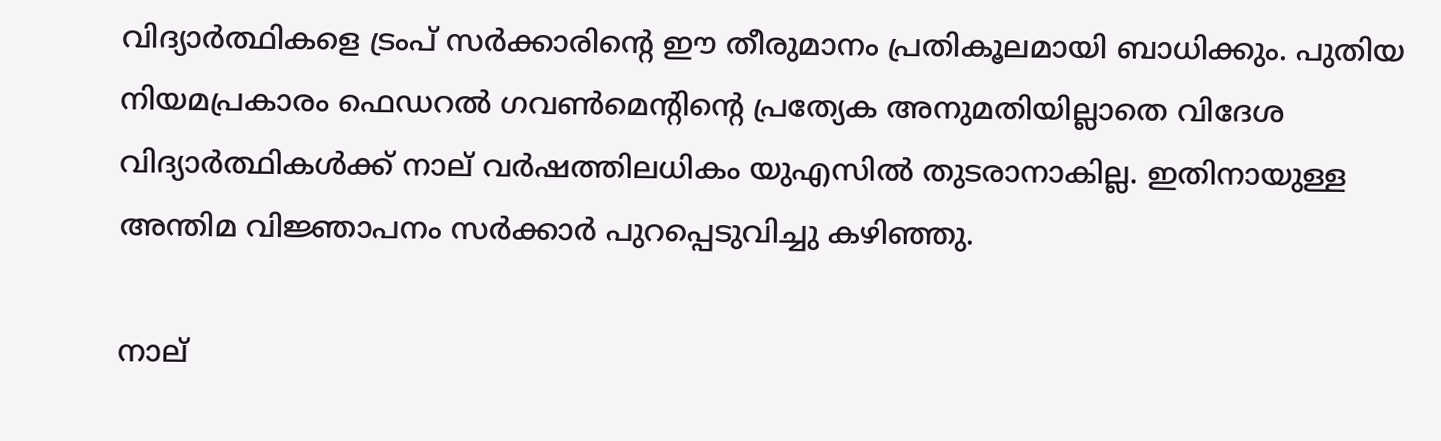വിദ്യാർത്ഥികളെ ട്രംപ് സർക്കാരിന്റെ ഈ തീരുമാനം പ്രതികൂലമായി ബാധിക്കും. പുതിയ നിയമപ്രകാരം ഫെഡറൽ ഗവൺമെന്റിന്റെ പ്രത്യേക അനുമതിയില്ലാതെ വിദേശ വിദ്യാർത്ഥികൾക്ക് നാല് വർഷത്തിലധികം യുഎസിൽ തുടരാനാകില്ല. ഇതിനായുള്ള അന്തിമ വിജ്ഞാപനം സർക്കാർ പുറപ്പെടുവിച്ചു കഴിഞ്ഞു.

നാല്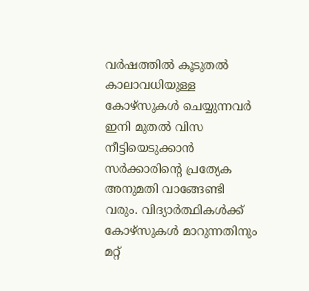വർഷത്തിൽ കൂടുതൽ കാലാവധിയുള്ള കോഴ്സുകൾ ചെയ്യുന്നവർ ഇനി മുതൽ വിസ നീട്ടിയെടുക്കാൻ സർക്കാരിന്റെ പ്രത്യേക അനുമതി വാങ്ങേണ്ടി വരും. വിദ്യാർത്ഥികൾക്ക് കോഴ്സുകൾ മാറുന്നതിനും മറ്റ്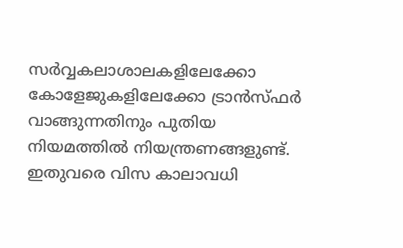സർവ്വകലാശാലകളിലേക്കോ കോളേജുകളിലേക്കോ ട്രാൻസ്ഫർ വാങ്ങുന്നതിനും പുതിയ നിയമത്തിൽ നിയന്ത്രണങ്ങളുണ്ട്. ഇതുവരെ വിസ കാലാവധി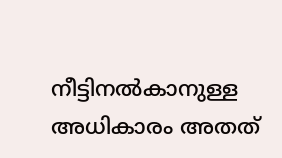നീട്ടിനൽകാനുള്ള അധികാരം അതത്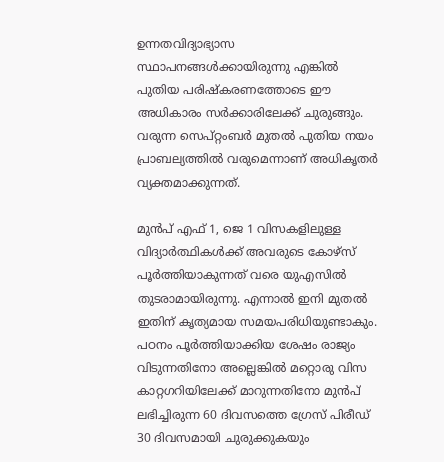ഉന്നതവിദ്യാഭ്യാസ സ്ഥാപനങ്ങൾക്കായിരുന്നു എങ്കിൽ പുതിയ പരിഷ്കരണത്തോടെ ഈ അധികാരം സർക്കാരിലേക്ക് ചുരുങ്ങും. വരുന്ന സെപ്റ്റംബർ മുതൽ പുതിയ നയം പ്രാബല്യത്തിൽ വരുമെന്നാണ് അധികൃതർ വ്യക്തമാക്കുന്നത്.

മുൻപ് എഫ് 1, ജെ 1 വിസകളിലുള്ള വിദ്യാർത്ഥികൾക്ക് അവരുടെ കോഴ്സ് പൂർത്തിയാകുന്നത് വരെ യുഎസിൽ തുടരാമായിരുന്നു. എന്നാൽ ഇനി മുതൽ ഇതിന് കൃത്യമായ സമയപരിധിയുണ്ടാകും. പഠനം പൂർത്തിയാക്കിയ ശേഷം രാജ്യം വിടുന്നതിനോ അല്ലെങ്കിൽ മറ്റൊരു വിസ കാറ്റഗറിയിലേക്ക് മാറുന്നതിനോ മുൻപ് ലഭിച്ചിരുന്ന 60 ദിവസത്തെ ഗ്രേസ് പിരീഡ് 30 ദിവസമായി ചുരുക്കുകയും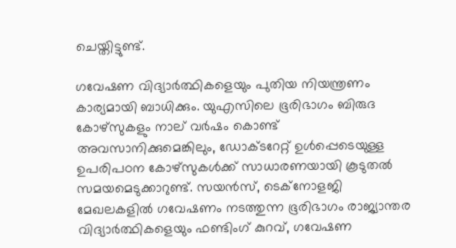ചെയ്തിട്ടുണ്ട്.

ഗവേഷണ വിദ്യാർത്ഥികളെയും പുതിയ നിയന്ത്രണം കാര്യമായി ബാധിക്കും. യുഎസിലെ ഭൂരിഭാഗം ബിരുദ കോഴ്സുകളും നാല് വർഷം കൊണ്ട് അവസാനിക്കുമെങ്കിലും, ഡോക്ടറേറ്റ് ഉൾപ്പെടെയുള്ള ഉപരിപഠന കോഴ്സുകൾക്ക് സാധാരണയായി കൂടുതൽ സമയമെടുക്കാറുണ്ട്. സയൻസ്, ടെക്നോളജി മേഖലകളിൽ ഗവേഷണം നടത്തുന്ന ഭൂരിഭാഗം രാജ്യാന്തര വിദ്യാർത്ഥികളെയും ഫണ്ടിംഗ് കുറവ്, ഗവേഷണ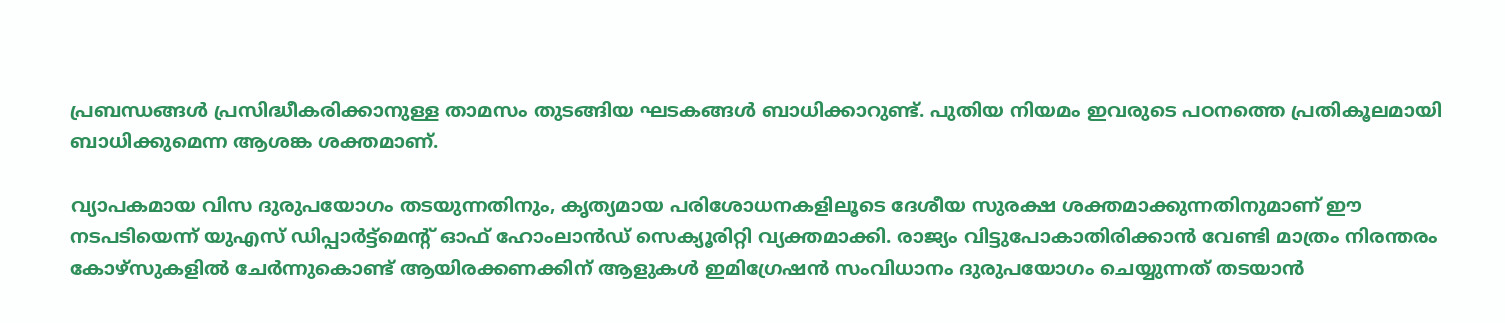പ്രബന്ധങ്ങൾ പ്രസിദ്ധീകരിക്കാനുള്ള താമസം തുടങ്ങിയ ഘടകങ്ങൾ ബാധിക്കാറുണ്ട്. പുതിയ നിയമം ഇവരുടെ പഠനത്തെ പ്രതികൂലമായി ബാധിക്കുമെന്ന ആശങ്ക ശക്തമാണ്.

വ്യാപകമായ വിസ ദുരുപയോഗം തടയുന്നതിനും, കൃത്യമായ പരിശോധനകളിലൂടെ ദേശീയ സുരക്ഷ ശക്തമാക്കുന്നതിനുമാണ് ഈ നടപടിയെന്ന് യുഎസ് ഡിപ്പാർട്ട്മെന്റ് ഓഫ് ഹോംലാൻഡ് സെക്യൂരിറ്റി വ്യക്തമാക്കി. രാജ്യം വിട്ടുപോകാതിരിക്കാൻ വേണ്ടി മാത്രം നിരന്തരം കോഴ്സുകളിൽ ചേർന്നുകൊണ്ട് ആയിരക്കണക്കിന് ആളുകൾ ഇമിഗ്രേഷൻ സംവിധാനം ദുരുപയോഗം ചെയ്യുന്നത് തടയാൻ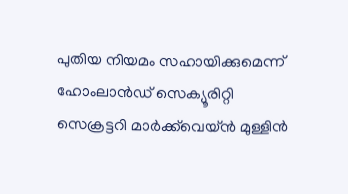പുതിയ നിയമം സഹായിക്കുമെന്ന് ഹോംലാൻഡ് സെക്യൂരിറ്റി സെക്രട്ടറി മാർക്ക്‌വെയ്ൻ മുള്ളിൻ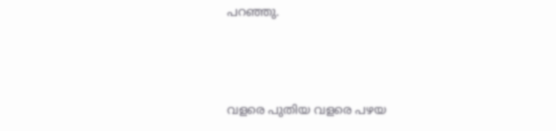പറഞ്ഞു.



വളരെ പുതിയ വളരെ പഴയ